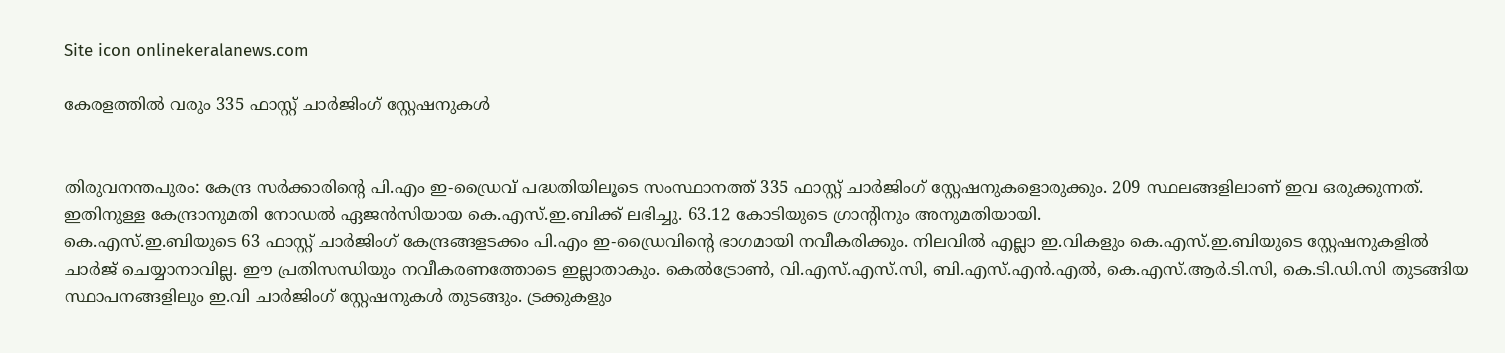Site icon onlinekeralanews.com

കേരളത്തിൽ വരും 335 ഫാസ്റ്റ് ചാർജിംഗ് സ്റ്റേഷനുകൾ


തിരുവനന്തപുരം: കേന്ദ്ര സർക്കാരിന്റെ പി.എം ഇ-ഡ്രൈവ് പദ്ധതിയിലൂടെ സംസ്ഥാനത്ത് 335 ഫാസ്റ്റ് ചാർജിംഗ് സ്റ്റേഷനുകളൊരുക്കും. 209 സ്ഥലങ്ങളിലാണ് ഇവ ഒരുക്കുന്നത്. ഇതിനുള്ള കേന്ദ്രാനുമതി നോഡൽ ഏജൻസിയായ കെ.എസ്.ഇ.ബിക്ക് ലഭിച്ചു. 63.12 കോടിയുടെ ഗ്രാന്റിനും അനുമതിയായി.
കെ.എസ്.ഇ.ബിയുടെ 63 ഫാസ്റ്റ് ചാർജിംഗ് കേന്ദ്രങ്ങളടക്കം പി.എം ഇ-ഡ്രൈവിന്റെ ഭാഗമായി നവീകരിക്കും. നിലവിൽ എല്ലാ ഇ.വികളും കെ.എസ്.ഇ.ബിയുടെ സ്റ്റേഷനുകളിൽ ചാർജ് ചെയ്യാനാവില്ല. ഈ പ്രതിസന്ധിയും നവീകരണത്തോടെ ഇല്ലാതാകും. കെൽട്രോൺ, വി.എസ്.എസ്.സി, ബി.എസ്.എൻ.എൽ, കെ.എസ്.ആർ.ടി.സി, കെ.ടി.ഡി.സി തുടങ്ങിയ സ്ഥാപനങ്ങളിലും ഇ.വി ചാർജിംഗ് സ്റ്റേഷനുകൾ തുടങ്ങും. ട്രക്കുകളും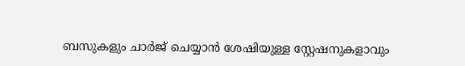ബസുകളും ചാർജ് ചെയ്യാൻ ശേഷിയുള്ള സ്റ്റേഷനുകളാവും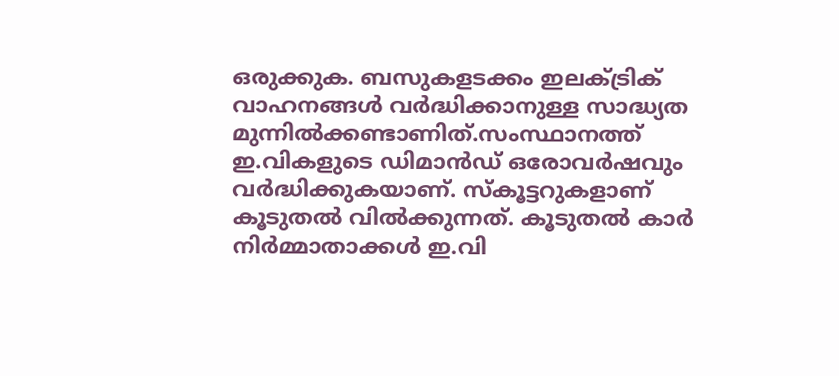ഒരുക്കുക. ബസുകളടക്കം ഇലക്ട്രിക് വാഹനങ്ങൾ വർദ്ധിക്കാനുള്ള സാദ്ധ്യത മുന്നിൽക്കണ്ടാണിത്.സംസ്ഥാനത്ത് ഇ.വികളുടെ ഡിമാൻഡ് ഒരോവർഷവും വർദ്ധിക്കുകയാണ്. സ്‌കൂട്ടറുകളാണ് കൂടുതൽ വിൽക്കുന്നത്. കൂടുതൽ കാർ നിർമ്മാതാക്കൾ ഇ.വി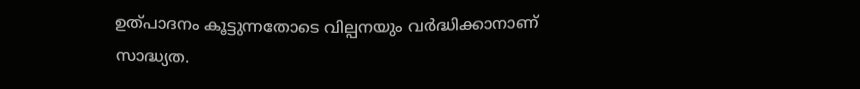ഉത്പാദനം കൂട്ടുന്നതോടെ വില്പനയും വർദ്ധിക്കാനാണ് സാദ്ധ്യത.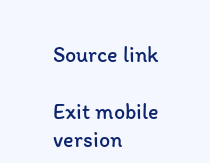Source link

Exit mobile version